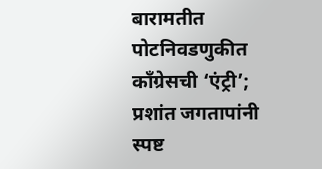बारामतीत पोटनिवडणुकीत काँग्रेसची ‘एंट्री’; प्रशांत जगतापांनी स्पष्ट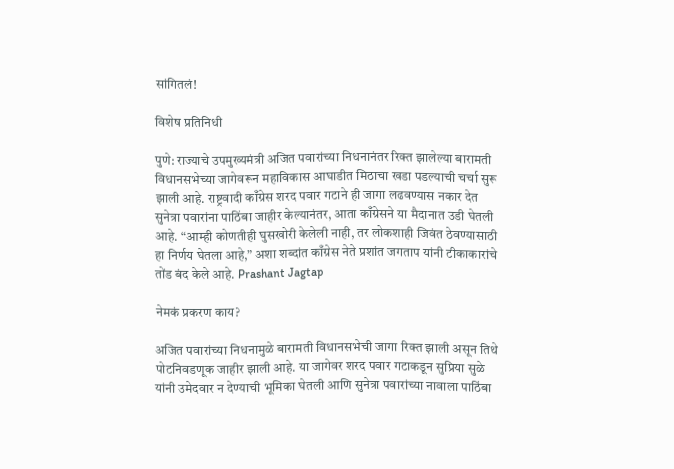सांगितलं!

विशेष प्रतिनिधी

पुणे: राज्याचे उपमुख्यमंत्री अजित पवारांच्या निधनानंतर रिक्त झालेल्या बारामती विधानसभेच्या जागेवरून महाविकास आघाडीत मिठाचा खडा पडल्याची चर्चा सुरू झाली आहे. राष्ट्रवादी काँग्रेस शरद पवार गटाने ही जागा लढवण्यास नकार देत सुनेत्रा पवारांना पाठिंबा जाहीर केल्यानंतर, आता काँग्रेसने या मैदानात उडी घेतली आहे. “आम्ही कोणतीही घुसखोरी केलेली नाही, तर लोकशाही जिवंत ठेवण्यासाठी हा निर्णय घेतला आहे,” अशा शब्दांत काँग्रेस नेते प्रशांत जगताप यांनी टीकाकारांचे तोंड बंद केले आहे. Prashant Jagtap

नेमकं प्रकरण काय?

अजित पवारांच्या निधनामुळे बारामती विधानसभेची जागा रिक्त झाली असून तिथे पोटनिवडणूक जाहीर झाली आहे. या जागेवर शरद पवार गटाकडून सुप्रिया सुळे यांनी उमेदवार न देण्याची भूमिका घेतली आणि सुनेत्रा पवारांच्या नावाला पाठिंबा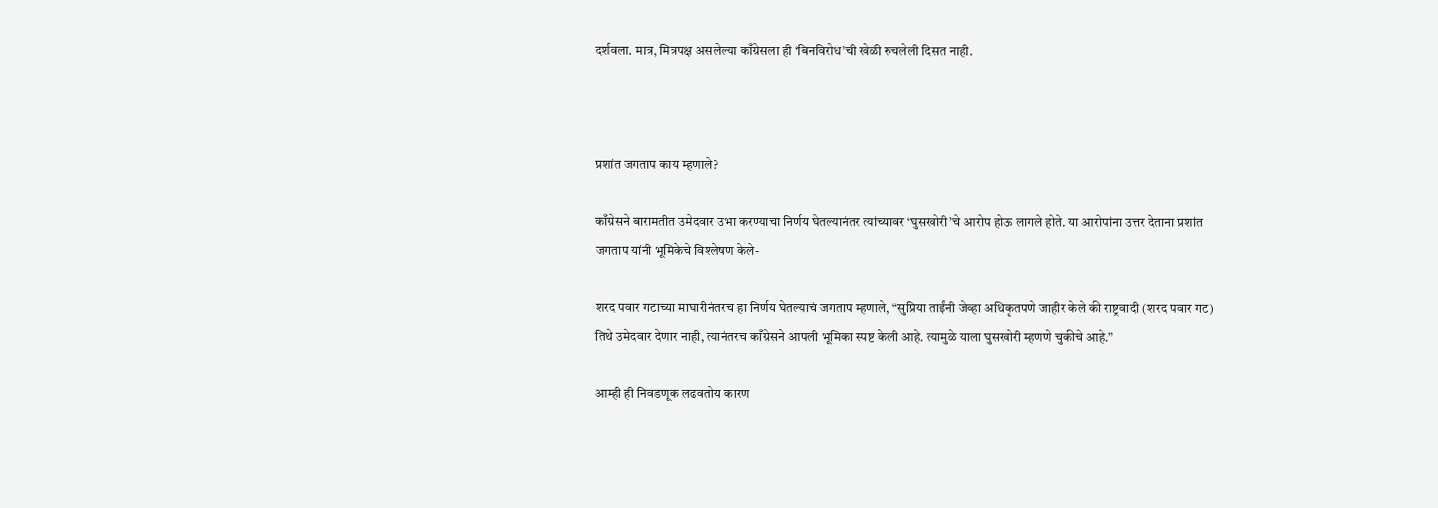दर्शवला. मात्र, मित्रपक्ष असलेल्या काँग्रेसला ही ‘बिनविरोध’ची खेळी रुचलेली दिसत नाही.



प्रशांत जगताप काय म्हणाले?

काँग्रेसने बारामतीत उमेदवार उभा करण्याचा निर्णय घेतल्यानंतर त्यांच्यावर ‘घुसखोरी’चे आरोप होऊ लागले होते. या आरोपांना उत्तर देताना प्रशांत जगताप यांनी भूमिकेचे विश्लेषण केले-

शरद पवार गटाच्या माघारीनंतरच हा निर्णय घेतल्याचं जगताप म्हणाले, “सुप्रिया ताईंनी जेव्हा अधिकृतपणे जाहीर केले की राष्ट्रवादी (शरद पवार गट) तिथे उमेदवार देणार नाही, त्यानंतरच काँग्रेसने आपली भूमिका स्पष्ट केली आहे. त्यामुळे याला घुसखोरी म्हणणे चुकीचे आहे.”

आम्ही ही निवडणूक लढवतोय कारण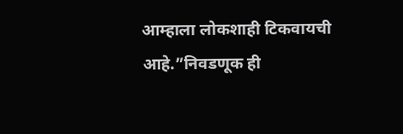आम्हाला लोकशाही टिकवायची आहे.”निवडणूक ही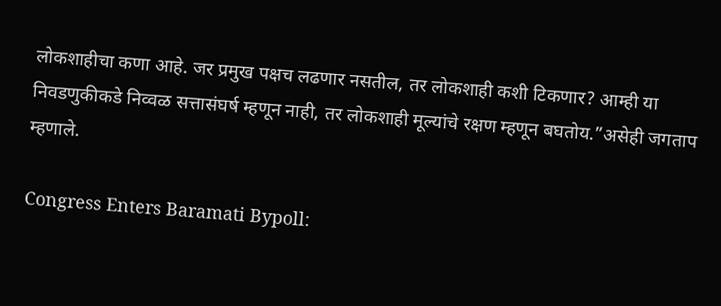लोकशाहीचा कणा आहे. जर प्रमुख पक्षच लढणार नसतील, तर लोकशाही कशी टिकणार? आम्ही या निवडणुकीकडे निव्वळ सत्तासंघर्ष म्हणून नाही, तर लोकशाही मूल्यांचे रक्षण म्हणून बघतोय.”असेही जगताप म्हणाले.

Congress Enters Baramati Bypoll: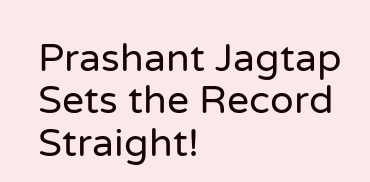Prashant Jagtap Sets the Record Straight!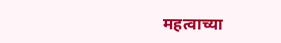महत्वाच्या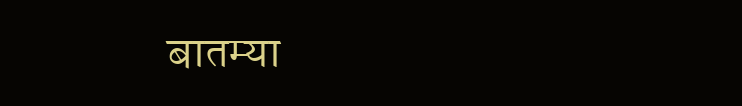बातम्या